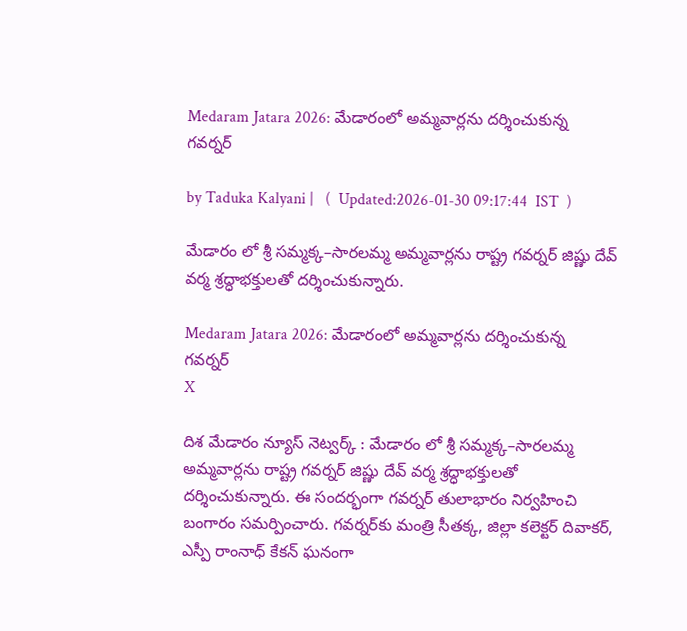Medaram Jatara 2026: మేడారంలో అమ్మవార్లను దర్శించుకున్న గవర్నర్

by Taduka Kalyani |   (  Updated:2026-01-30 09:17:44  IST  )

మేడారం లో శ్రీ సమ్మక్క–సారలమ్మ అమ్మవార్లను రాష్ట్ర గవర్నర్ జిష్ణు దేవ్ వర్మ శ్రద్ధాభక్తులతో దర్శించుకున్నారు.

Medaram Jatara 2026: మేడారంలో అమ్మవార్లను దర్శించుకున్న గవర్నర్
X

దిశ మేడారం న్యూస్ నెట్వర్క్ : మేడారం లో శ్రీ సమ్మక్క–సారలమ్మ అమ్మవార్లను రాష్ట్ర గవర్నర్ జిష్ణు దేవ్ వర్మ శ్రద్ధాభక్తులతో దర్శించుకున్నారు. ఈ సందర్భంగా గవర్నర్ తులాభారం నిర్వహించి బంగారం సమర్పించారు. గవర్నర్‌కు మంత్రి సీతక్క, జిల్లా కలెక్టర్ దివాకర్, ఎస్పీ రాంనాధ్ కేకన్ ఘనంగా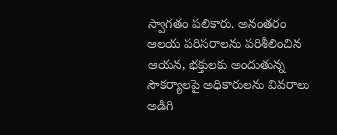స్వాగతం పలికారు. అనంతరం ఆలయ పరిసరాలను పరిశీలించిన ఆయన, భక్తులకు అందుతున్న సౌకర్యాలపై అధికారులను వివరాలు అడిగి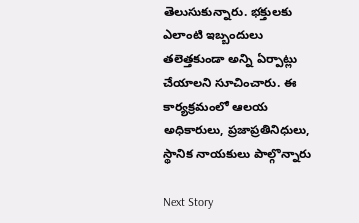తెలుసుకున్నారు. భక్తులకు ఎలాంటి ఇబ్బందులు తలెత్తకుండా అన్ని ఏర్పాట్లు చేయాలని సూచించారు. ఈ కార్యక్రమంలో ఆలయ అధికారులు, ప్రజాప్రతినిధులు, స్థానిక నాయకులు పాల్గొన్నారు

Next Story